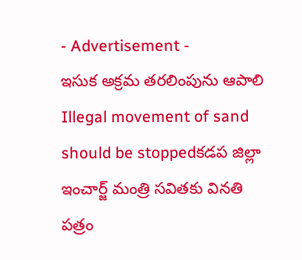- Advertisement -
ఇసుక అక్రమ తరలింపును ఆపాలి
Illegal movement of sand should be stoppedకడప జిల్లా ఇంచార్జ్ మంత్రి సవితకు వినతి పత్రం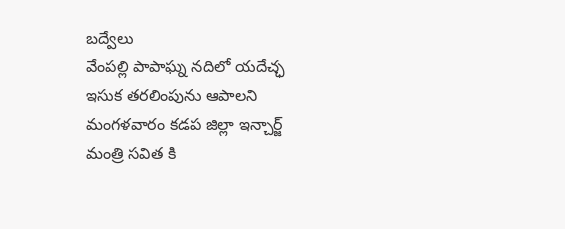బద్వేలు
వేంపల్లి పాపాఘ్న నదిలో యదేచ్ఛ ఇసుక తరలింపును ఆపాలని మంగళవారం కడప జిల్లా ఇన్చార్జ్ మంత్రి సవిత కి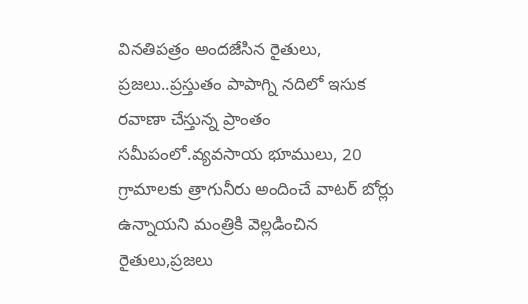వినతిపత్రం అందజేసిన రైతులు, ప్రజలు..ప్రస్తుతం పాపాగ్ని నదిలో ఇసుక రవాణా చేస్తున్న ప్రాంతం సమీపంలో.వ్యవసాయ భూములు, 20 గ్రామాలకు త్రాగునీరు అందించే వాటర్ బోర్లు ఉన్నాయని మంత్రికి వెల్లడించిన రైతులు,ప్రజలు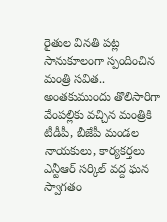రైతుల వినతి పట్ల సానుకూలంగా స్పందించిన మంత్రి సవిత..
అంతకుముందు తొలిసారిగా వేంపల్లికు వచ్చిన మంత్రికి టీడీపీ, బీజేపీ మండల నాయకులు, కార్యకర్తలు ఎన్టీఆర్ సర్కిల్ వద్ద ఘన స్వాగతం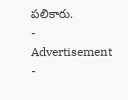పలికారు.
- Advertisement -